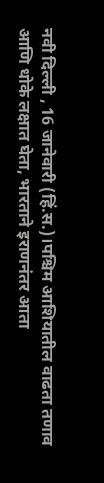नवी दिल्ली , 16 जानेवारी (हिं.स.)।पश्चिम आशियातील वाढता तणाव आणि धोके लक्षात घेता, भारताने इराणनंतर आता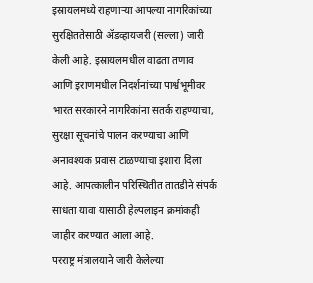इस्रायलमध्ये राहणाऱ्या आपल्या नागरिकांच्या सुरक्षिततेसाठी ॲडव्हायजरी (सल्ला) जारी केली आहे. इस्रायलमधील वाढता तणाव आणि इराणमधील निदर्शनांच्या पार्श्वभूमीवर भारत सरकारने नागरिकांना सतर्क राहण्याचा, सुरक्षा सूचनांचे पालन करण्याचा आणि अनावश्यक प्रवास टाळण्याचा इशारा दिला आहे. आपत्कालीन परिस्थितीत तातडीने संपर्क साधता यावा यासाठी हेल्पलाइन क्रमांकही जाहीर करण्यात आला आहे.
परराष्ट्र मंत्रालयाने जारी केलेल्या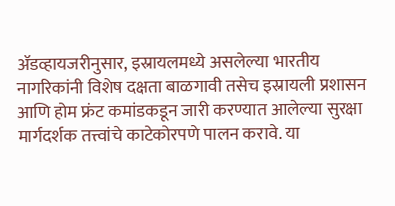ॲडव्हायजरीनुसार, इस्रायलमध्ये असलेल्या भारतीय नागरिकांनी विशेष दक्षता बाळगावी तसेच इस्रायली प्रशासन आणि होम फ्रंट कमांडकडून जारी करण्यात आलेल्या सुरक्षा मार्गदर्शक तत्त्वांचे काटेकोरपणे पालन करावे. या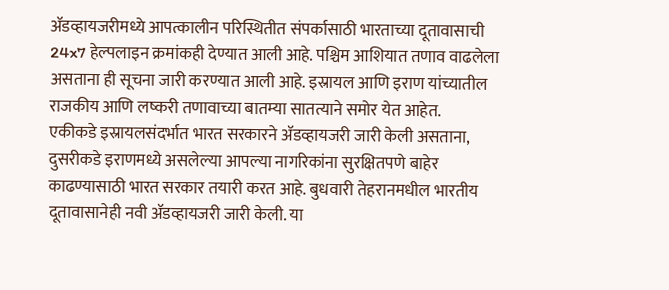ॲडव्हायजरीमध्ये आपत्कालीन परिस्थितीत संपर्कासाठी भारताच्या दूतावासाची 24x7 हेल्पलाइन क्रमांकही देण्यात आली आहे. पश्चिम आशियात तणाव वाढलेला असताना ही सूचना जारी करण्यात आली आहे. इस्रायल आणि इराण यांच्यातील राजकीय आणि लष्करी तणावाच्या बातम्या सातत्याने समोर येत आहेत.
एकीकडे इस्रायलसंदर्भात भारत सरकारने ॲडव्हायजरी जारी केली असताना, दुसरीकडे इराणमध्ये असलेल्या आपल्या नागरिकांना सुरक्षितपणे बाहेर काढण्यासाठी भारत सरकार तयारी करत आहे. बुधवारी तेहरानमधील भारतीय दूतावासानेही नवी ॲडव्हायजरी जारी केली. या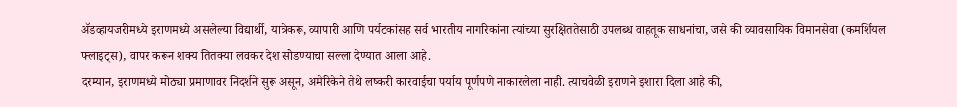ॲडव्हायजरीमध्ये इराणमध्ये असलेल्या विद्यार्थी, यात्रेकरू, व्यापारी आणि पर्यटकांसह सर्व भारतीय नागरिकांना त्यांच्या सुरक्षिततेसाठी उपलब्ध वाहतूक साधनांचा, जसे की व्यावसायिक विमानसेवा (कमर्शियल फ्लाइट्स), वापर करून शक्य तितक्या लवकर देश सोडण्याचा सल्ला देण्यात आला आहे.
दरम्यान, इराणमध्ये मोठ्या प्रमाणावर निदर्शने सुरू असून, अमेरिकेने तेथे लष्करी कारवाईचा पर्याय पूर्णपणे नाकारलेला नाही. त्याचवेळी इराणने इशारा दिला आहे की,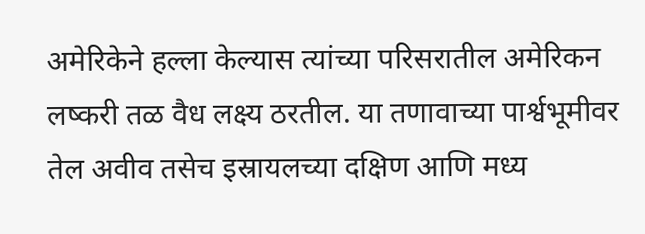अमेरिकेने हल्ला केल्यास त्यांच्या परिसरातील अमेरिकन लष्करी तळ वैध लक्ष्य ठरतील. या तणावाच्या पार्श्वभूमीवर तेल अवीव तसेच इस्रायलच्या दक्षिण आणि मध्य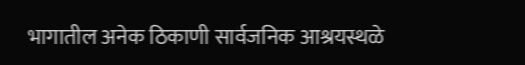भागातील अनेक ठिकाणी सार्वजनिक आश्रयस्थळे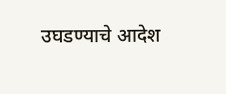उघडण्याचे आदेश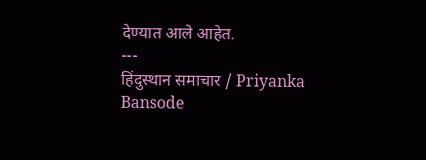देण्यात आले आहेत.
---
हिंदुस्थान समाचार / Priyanka Bansode